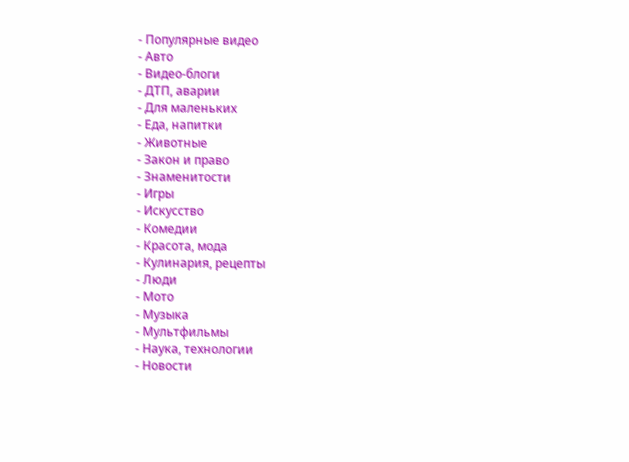- Популярные видео
- Авто
- Видео-блоги
- ДТП, аварии
- Для маленьких
- Еда, напитки
- Животные
- Закон и право
- Знаменитости
- Игры
- Искусство
- Комедии
- Красота, мода
- Кулинария, рецепты
- Люди
- Мото
- Музыка
- Мультфильмы
- Наука, технологии
- Новости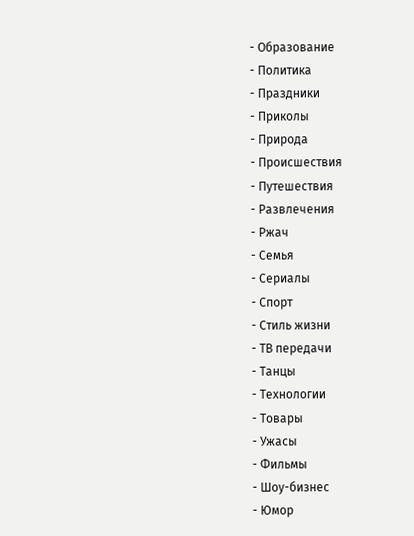- Образование
- Политика
- Праздники
- Приколы
- Природа
- Происшествия
- Путешествия
- Развлечения
- Ржач
- Семья
- Сериалы
- Спорт
- Стиль жизни
- ТВ передачи
- Танцы
- Технологии
- Товары
- Ужасы
- Фильмы
- Шоу-бизнес
- Юмор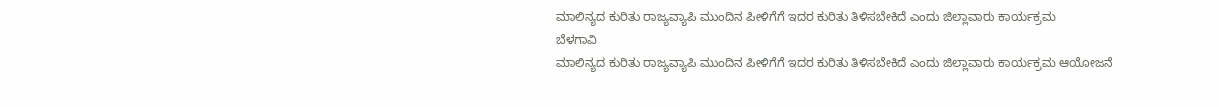ಮಾಲಿನ್ಯದ ಕುರಿತು ರಾಜ್ಯವ್ಯಾಪಿ ಮುಂದಿನ ಪೀಳಿಗೆಗೆ ಇದರ ಕುರಿತು ತಿಳಿಸಬೇಕಿದೆ ಎಂದು ಜಿಲ್ಲಾವಾರು ಕಾರ್ಯಕ್ರಮ
ಬೆಳಗಾವಿ
ಮಾಲಿನ್ಯದ ಕುರಿತು ರಾಜ್ಯವ್ಯಾಪಿ ಮುಂದಿನ ಪೀಳಿಗೆಗೆ ಇದರ ಕುರಿತು ತಿಳಿಸಬೇಕಿದೆ ಎಂದು ಜಿಲ್ಲಾವಾರು ಕಾರ್ಯಕ್ರಮ ಆಯೋಜನೆ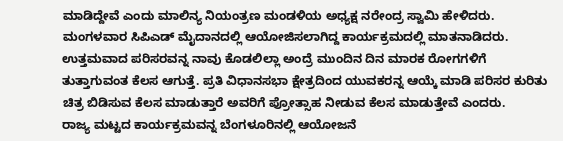ಮಾಡಿದ್ದೇವೆ ಎಂದು ಮಾಲಿನ್ಯ ನಿಯಂತ್ರಣ ಮಂಡಳಿಯ ಅಧ್ಯಕ್ಷ ನರೇಂದ್ರ ಸ್ವಾಮಿ ಹೇಳಿದರು.
ಮಂಗಳವಾರ ಸಿಪಿಎಡ್ ಮೈದಾನದಲ್ಲಿ ಆಯೋಜಿಸಲಾಗಿದ್ದ ಕಾರ್ಯಕ್ರಮದಲ್ಲಿ ಮಾತನಾಡಿದರು. ಉತ್ತಮವಾದ ಪರಿಸರವನ್ನ ನಾವು ಕೊಡಲಿಲ್ಲಾ ಅಂದ್ರೆ ಮುಂದಿನ ದಿನ ಮಾರಕ ರೋಗಗಳಿಗೆ ತುತ್ತಾಗುವಂತ ಕೆಲಸ ಆಗುತ್ತೆ. ಪ್ರತಿ ವಿಧಾನಸಭಾ ಕ್ಷೇತ್ರದಿಂದ ಯುವಕರನ್ನ ಆಯ್ಕೆ ಮಾಡಿ ಪರಿಸರ ಕುರಿತು ಚಿತ್ರ ಬಿಡಿಸುವ ಕೆಲಸ ಮಾಡುತ್ತಾರೆ ಅವರಿಗೆ ಪ್ರೋತ್ಸಾಹ ನೀಡುವ ಕೆಲಸ ಮಾಡುತ್ತೇವೆ ಎಂದರು.
ರಾಜ್ಯ ಮಟ್ಟದ ಕಾರ್ಯಕ್ರಮವನ್ನ ಬೆಂಗಳೂರಿನಲ್ಲಿ ಆಯೋಜನೆ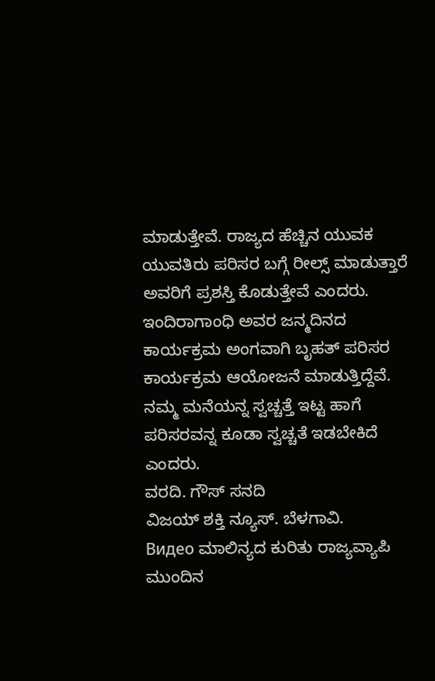ಮಾಡುತ್ತೇವೆ. ರಾಜ್ಯದ ಹೆಚ್ಚಿನ ಯುವಕ ಯುವತಿರು ಪರಿಸರ ಬಗ್ಗೆ ರೀಲ್ಸ್ ಮಾಡುತ್ತಾರೆ ಅವರಿಗೆ ಪ್ರಶಸ್ತಿ ಕೊಡುತ್ತೇವೆ ಎಂದರು.
ಇಂದಿರಾಗಾಂಧಿ ಅವರ ಜನ್ಮದಿನದ ಕಾರ್ಯಕ್ರಮ ಅಂಗವಾಗಿ ಬೃಹತ್ ಪರಿಸರ ಕಾರ್ಯಕ್ರಮ ಆಯೋಜನೆ ಮಾಡುತ್ತಿದ್ದೆವೆ.
ನಮ್ಮ ಮನೆಯನ್ನ ಸ್ವಚ್ಚತ್ತೆ ಇಟ್ಟ ಹಾಗೆ ಪರಿಸರವನ್ನ ಕೂಡಾ ಸ್ವಚ್ಚತೆ ಇಡಬೇಕಿದೆ ಎಂದರು.
ವರದಿ. ಗೌಸ್ ಸನದಿ
ವಿಜಯ್ ಶಕ್ತಿ ನ್ಯೂಸ್. ಬೆಳಗಾವಿ.
Видео ಮಾಲಿನ್ಯದ ಕುರಿತು ರಾಜ್ಯವ್ಯಾಪಿ ಮುಂದಿನ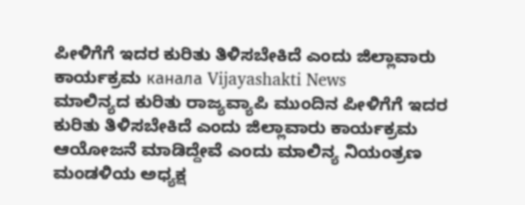ಪೀಳಿಗೆಗೆ ಇದರ ಕುರಿತು ತಿಳಿಸಬೇಕಿದೆ ಎಂದು ಜಿಲ್ಲಾವಾರು ಕಾರ್ಯಕ್ರಮ канала Vijayashakti News
ಮಾಲಿನ್ಯದ ಕುರಿತು ರಾಜ್ಯವ್ಯಾಪಿ ಮುಂದಿನ ಪೀಳಿಗೆಗೆ ಇದರ ಕುರಿತು ತಿಳಿಸಬೇಕಿದೆ ಎಂದು ಜಿಲ್ಲಾವಾರು ಕಾರ್ಯಕ್ರಮ ಆಯೋಜನೆ ಮಾಡಿದ್ದೇವೆ ಎಂದು ಮಾಲಿನ್ಯ ನಿಯಂತ್ರಣ ಮಂಡಳಿಯ ಅಧ್ಯಕ್ಷ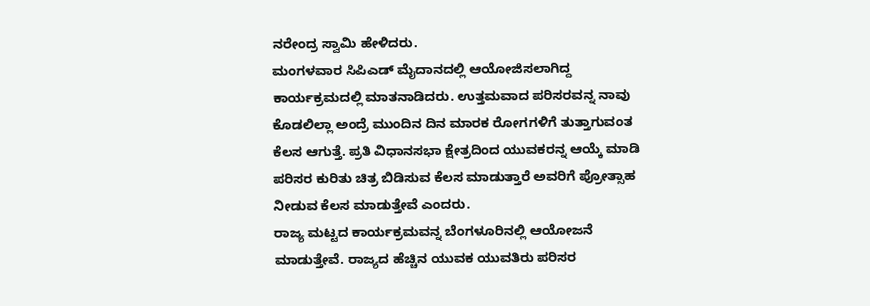ನರೇಂದ್ರ ಸ್ವಾಮಿ ಹೇಳಿದರು.
ಮಂಗಳವಾರ ಸಿಪಿಎಡ್ ಮೈದಾನದಲ್ಲಿ ಆಯೋಜಿಸಲಾಗಿದ್ದ ಕಾರ್ಯಕ್ರಮದಲ್ಲಿ ಮಾತನಾಡಿದರು. ಉತ್ತಮವಾದ ಪರಿಸರವನ್ನ ನಾವು ಕೊಡಲಿಲ್ಲಾ ಅಂದ್ರೆ ಮುಂದಿನ ದಿನ ಮಾರಕ ರೋಗಗಳಿಗೆ ತುತ್ತಾಗುವಂತ ಕೆಲಸ ಆಗುತ್ತೆ. ಪ್ರತಿ ವಿಧಾನಸಭಾ ಕ್ಷೇತ್ರದಿಂದ ಯುವಕರನ್ನ ಆಯ್ಕೆ ಮಾಡಿ ಪರಿಸರ ಕುರಿತು ಚಿತ್ರ ಬಿಡಿಸುವ ಕೆಲಸ ಮಾಡುತ್ತಾರೆ ಅವರಿಗೆ ಪ್ರೋತ್ಸಾಹ ನೀಡುವ ಕೆಲಸ ಮಾಡುತ್ತೇವೆ ಎಂದರು.
ರಾಜ್ಯ ಮಟ್ಟದ ಕಾರ್ಯಕ್ರಮವನ್ನ ಬೆಂಗಳೂರಿನಲ್ಲಿ ಆಯೋಜನೆ ಮಾಡುತ್ತೇವೆ. ರಾಜ್ಯದ ಹೆಚ್ಚಿನ ಯುವಕ ಯುವತಿರು ಪರಿಸರ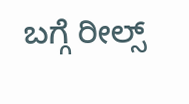ಬಗ್ಗೆ ರೀಲ್ಸ್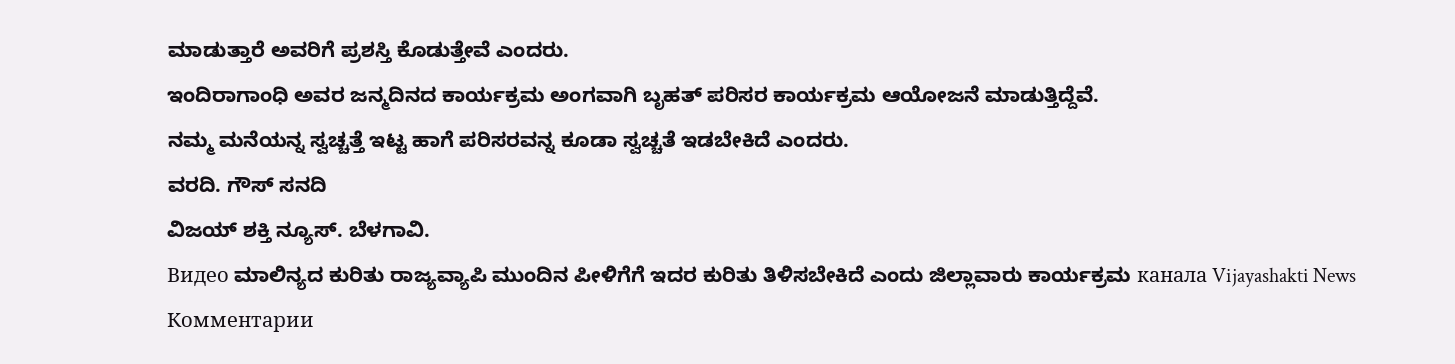ಮಾಡುತ್ತಾರೆ ಅವರಿಗೆ ಪ್ರಶಸ್ತಿ ಕೊಡುತ್ತೇವೆ ಎಂದರು.
ಇಂದಿರಾಗಾಂಧಿ ಅವರ ಜನ್ಮದಿನದ ಕಾರ್ಯಕ್ರಮ ಅಂಗವಾಗಿ ಬೃಹತ್ ಪರಿಸರ ಕಾರ್ಯಕ್ರಮ ಆಯೋಜನೆ ಮಾಡುತ್ತಿದ್ದೆವೆ.
ನಮ್ಮ ಮನೆಯನ್ನ ಸ್ವಚ್ಚತ್ತೆ ಇಟ್ಟ ಹಾಗೆ ಪರಿಸರವನ್ನ ಕೂಡಾ ಸ್ವಚ್ಚತೆ ಇಡಬೇಕಿದೆ ಎಂದರು.
ವರದಿ. ಗೌಸ್ ಸನದಿ
ವಿಜಯ್ ಶಕ್ತಿ ನ್ಯೂಸ್. ಬೆಳಗಾವಿ.
Видео ಮಾಲಿನ್ಯದ ಕುರಿತು ರಾಜ್ಯವ್ಯಾಪಿ ಮುಂದಿನ ಪೀಳಿಗೆಗೆ ಇದರ ಕುರಿತು ತಿಳಿಸಬೇಕಿದೆ ಎಂದು ಜಿಲ್ಲಾವಾರು ಕಾರ್ಯಕ್ರಮ канала Vijayashakti News
Комментарии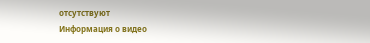отсутствуют
Информация о видео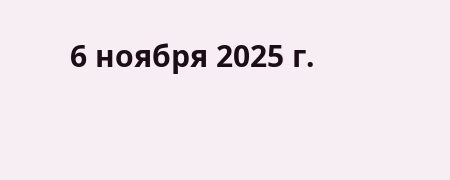6 ноября 2025 г.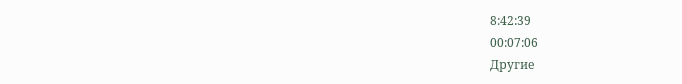8:42:39
00:07:06
Другие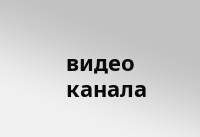видео канала